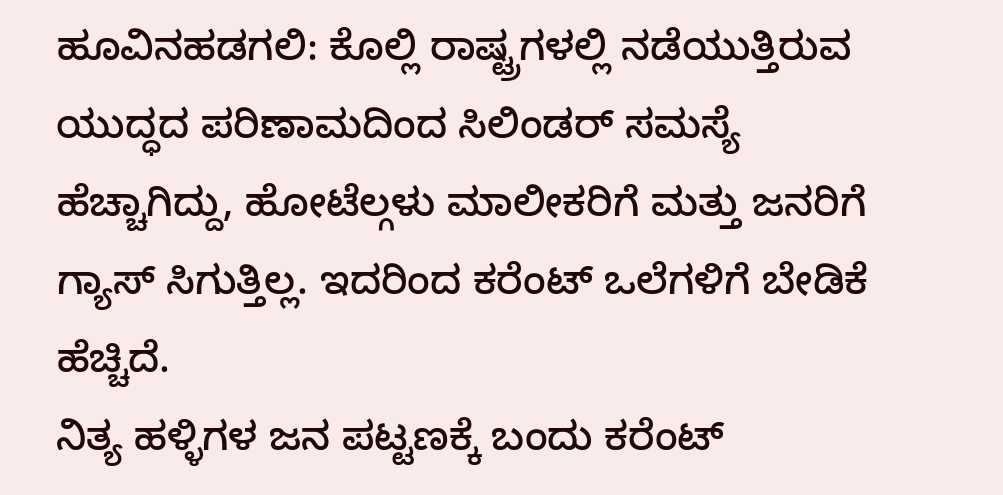ಹೂವಿನಹಡಗಲಿ: ಕೊಲ್ಲಿ ರಾಷ್ಟ್ರಗಳಲ್ಲಿ ನಡೆಯುತ್ತಿರುವ ಯುದ್ಧದ ಪರಿಣಾಮದಿಂದ ಸಿಲಿಂಡರ್ ಸಮಸ್ಯೆ ಹೆಚ್ಚಾಗಿದ್ದು, ಹೋಟೆಲ್ಗಳು ಮಾಲೀಕರಿಗೆ ಮತ್ತು ಜನರಿಗೆ ಗ್ಯಾಸ್ ಸಿಗುತ್ತಿಲ್ಲ. ಇದರಿಂದ ಕರೆಂಟ್ ಒಲೆಗಳಿಗೆ ಬೇಡಿಕೆ ಹೆಚ್ಚಿದೆ.
ನಿತ್ಯ ಹಳ್ಳಿಗಳ ಜನ ಪಟ್ಟಣಕ್ಕೆ ಬಂದು ಕರೆಂಟ್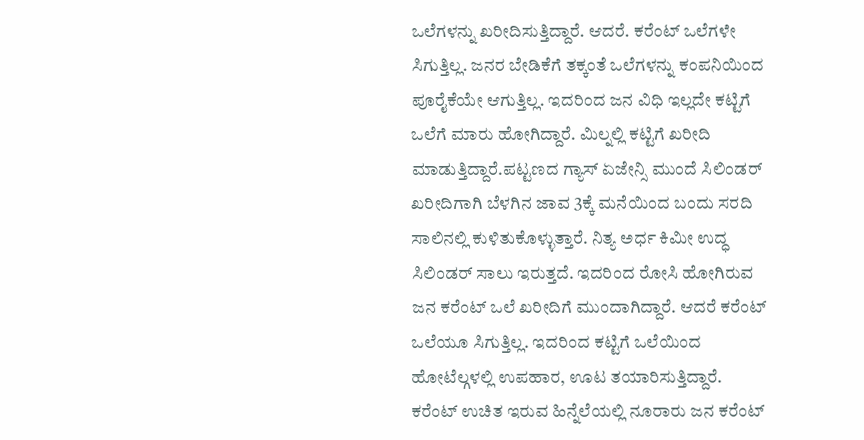ಒಲೆಗಳನ್ನು ಖರೀದಿಸುತ್ತಿದ್ದಾರೆ. ಆದರೆ. ಕರೆಂಟ್ ಒಲೆಗಳೇ ಸಿಗುತ್ತಿಲ್ಲ. ಜನರ ಬೇಡಿಕೆಗೆ ತಕ್ಕಂತೆ ಒಲೆಗಳನ್ನು ಕಂಪನಿಯಿಂದ ಪೂರೈಕೆಯೇ ಆಗುತ್ತಿಲ್ಲ. ಇದರಿಂದ ಜನ ವಿಧಿ ಇಲ್ಲದೇ ಕಟ್ಟಿಗೆ ಒಲೆಗೆ ಮಾರು ಹೋಗಿದ್ದಾರೆ. ಮಿಲ್ನಲ್ಲಿ ಕಟ್ಟಿಗೆ ಖರೀದಿ ಮಾಡುತ್ತಿದ್ದಾರೆ.ಪಟ್ಟಣದ ಗ್ಯಾಸ್ ಏಜೇನ್ಸಿ ಮುಂದೆ ಸಿಲಿಂಡರ್ ಖರೀದಿಗಾಗಿ ಬೆಳಗಿನ ಜಾವ 3ಕ್ಕೆ ಮನೆಯಿಂದ ಬಂದು ಸರದಿ ಸಾಲಿನಲ್ಲಿ ಕುಳಿತುಕೊಳ್ಳುತ್ತಾರೆ. ನಿತ್ಯ ಅರ್ಧ ಕಿಮೀ ಉದ್ಧ ಸಿಲಿಂಡರ್ ಸಾಲು ಇರುತ್ತದೆ. ಇದರಿಂದ ರೋಸಿ ಹೋಗಿರುವ ಜನ ಕರೆಂಟ್ ಒಲೆ ಖರೀದಿಗೆ ಮುಂದಾಗಿದ್ದಾರೆ. ಆದರೆ ಕರೆಂಟ್ ಒಲೆಯೂ ಸಿಗುತ್ತಿಲ್ಲ. ಇದರಿಂದ ಕಟ್ಟಿಗೆ ಒಲೆಯಿಂದ ಹೋಟೆಲ್ಗಳಲ್ಲಿ ಉಪಹಾರ, ಊಟ ತಯಾರಿಸುತ್ತಿದ್ದಾರೆ.
ಕರೆಂಟ್ ಉಚಿತ ಇರುವ ಹಿನ್ನೆಲೆಯಲ್ಲಿ ನೂರಾರು ಜನ ಕರೆಂಟ್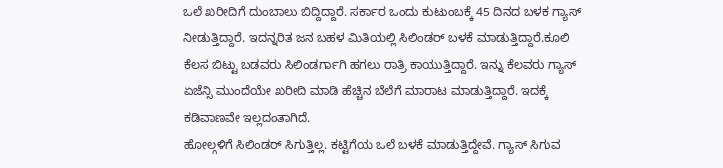ಒಲೆ ಖರೀದಿಗೆ ದುಂಬಾಲು ಬಿದ್ದಿದ್ದಾರೆ. ಸರ್ಕಾರ ಒಂದು ಕುಟುಂಬಕ್ಕೆ 45 ದಿನದ ಬಳಕ ಗ್ಯಾಸ್ ನೀಡುತ್ತಿದ್ದಾರೆ. ಇದನ್ನರಿತ ಜನ ಬಹಳ ಮಿತಿಯಲ್ಲಿ ಸಿಲಿಂಡರ್ ಬಳಕೆ ಮಾಡುತ್ತಿದ್ದಾರೆ.ಕೂಲಿ ಕೆಲಸ ಬಿಟ್ಟು ಬಡವರು ಸಿಲಿಂಡರ್ಗಾಗಿ ಹಗಲು ರಾತ್ರಿ ಕಾಯುತ್ತಿದ್ದಾರೆ. ಇನ್ನು ಕೆಲವರು ಗ್ಯಾಸ್ ಏಜೆನ್ಸಿ ಮುಂದೆಯೇ ಖರೀದಿ ಮಾಡಿ ಹೆಚ್ಚಿನ ಬೆಲೆಗೆ ಮಾರಾಟ ಮಾಡುತ್ತಿದ್ದಾರೆ. ಇದಕ್ಕೆ ಕಡಿವಾಣವೇ ಇಲ್ಲದಂತಾಗಿದೆ.
ಹೋಲ್ಗಳಿಗೆ ಸಿಲಿಂಡರ್ ಸಿಗುತ್ತಿಲ್ಲ. ಕಟ್ಟಿಗೆಯ ಒಲೆ ಬಳಕೆ ಮಾಡುತ್ತಿದ್ದೇವೆ. ಗ್ಯಾಸ್ ಸಿಗುವ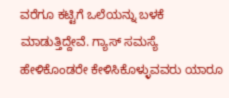ವರೆಗೂ ಕಟ್ಟಿಗೆ ಒಲೆಯನ್ನು ಬಳಕೆ ಮಾಡುತ್ತಿದ್ದೇವೆ. ಗ್ಯಾಸ್ ಸಮಸ್ಯೆ ಹೇಳಿಕೊಂಡರೇ ಕೇಳಿಸಿಕೊಳ್ಳುವವರು ಯಾರೂ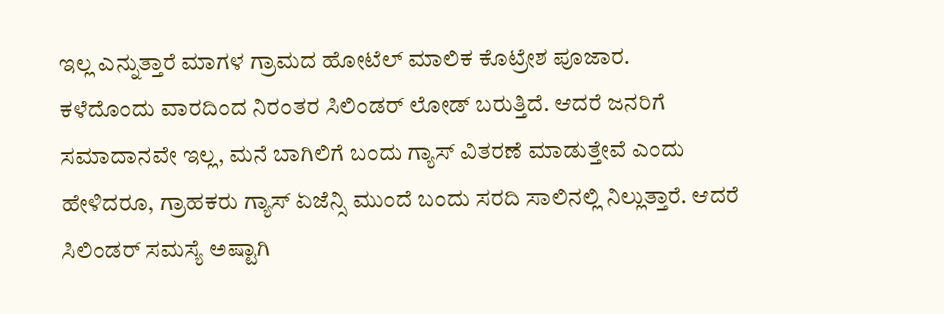ಇಲ್ಲ ಎನ್ನುತ್ತಾರೆ ಮಾಗಳ ಗ್ರಾಮದ ಹೋಟೆಲ್ ಮಾಲಿಕ ಕೊಟ್ರೇಶ ಪೂಜಾರ.
ಕಳೆದೊಂದು ವಾರದಿಂದ ನಿರಂತರ ಸಿಲಿಂಡರ್ ಲೋಡ್ ಬರುತ್ತಿದೆ. ಆದರೆ ಜನರಿಗೆ ಸಮಾದಾನವೇ ಇಲ್ಲ, ಮನೆ ಬಾಗಿಲಿಗೆ ಬಂದು ಗ್ಯಾಸ್ ವಿತರಣೆ ಮಾಡುತ್ತೇವೆ ಎಂದು ಹೇಳಿದರೂ, ಗ್ರಾಹಕರು ಗ್ಯಾಸ್ ಏಜೆನ್ಸಿ ಮುಂದೆ ಬಂದು ಸರದಿ ಸಾಲಿನಲ್ಲಿ ನಿಲ್ಲುತ್ತಾರೆ. ಆದರೆ ಸಿಲಿಂಡರ್ ಸಮಸ್ಯೆ ಅಷ್ಟಾಗಿ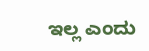ಇಲ್ಲ ಎಂದು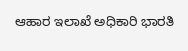ಆಹಾರ ಇಲಾಖೆ ಅಧಿಕಾರಿ ಭಾರತಿ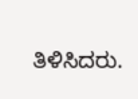ತಿಳಿಸಿದರು.